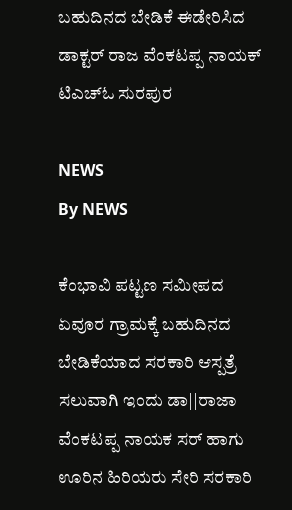ಬಹುದಿನದ ಬೇಡಿಕೆ ಈಡೇರಿಸಿದ ಡಾಕ್ಟರ್ ರಾಜ ವೆಂಕಟಪ್ಪ ನಾಯಕ್ ಟಿಎಚ್ಓ ಸುರಪುರ

NEWS
By NEWS

ಕೆಂಭಾವಿ ಪಟ್ಟಣ ಸಮೀಪದ ಏವೂರ ಗ್ರಾಮಕ್ಕೆ ಬಹುದಿನದ ಬೇಡಿಕೆಯಾದ ಸರಕಾರಿ ಆಸ್ಪತ್ರೆ ಸಲುವಾಗಿ ಇಂದು ಡಾ||ರಾಜಾ ವೆಂಕಟಪ್ಪ ನಾಯಕ ಸರ್ ಹಾಗು ಊರಿನ ಹಿರಿಯರು ಸೇರಿ ಸರಕಾರಿ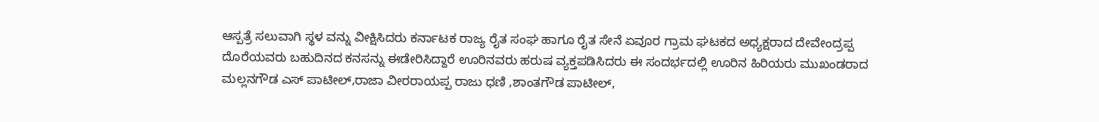ಆಸ್ಪತ್ರೆ ಸಲುವಾಗಿ ಸ್ಥಳ ವನ್ನು ವೀಕ್ಷಿಸಿದರು ಕರ್ನಾಟಕ ರಾಜ್ಯ ರೈತ ಸಂಘ ಹಾಗೂ ರೈತ ಸೇನೆ ಏವೂರ ಗ್ರಾಮ ಘಟಕದ ಅಧ್ಯಕ್ಷರಾದ ದೇವೇಂದ್ರಪ್ಪ ದೊರೆಯವರು ಬಹುದಿನದ ಕನಸನ್ನು ಈಡೇರಿಸಿದ್ದಾರೆ ಊರಿನವರು ಹರುಷ ವ್ಯಕ್ತಪಡಿಸಿದರು ಈ ಸಂದರ್ಭದಲ್ಲಿ ಊರಿನ ಹಿರಿಯರು ಮುಖಂಡರಾದ ಮಲ್ಲನಗೌಡ ಎಸ್ ಪಾಟೀಲ್,ರಾಜಾ ವೀರರಾಯಪ್ಪ ರಾಜು ಧಣಿ ,ಶಾಂತಗೌಡ ಪಾಟೀಲ್,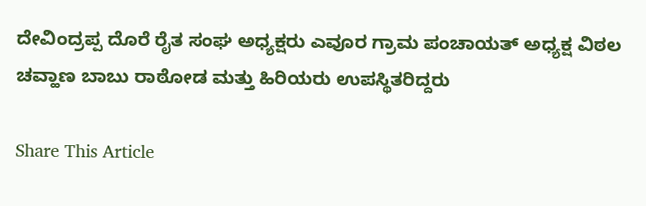ದೇವಿಂದ್ರಪ್ಪ ದೊರೆ ರೈತ ಸಂಘ ಅಧ್ಯಕ್ಷರು ಎವೂರ ಗ್ರಾಮ ಪಂಚಾಯತ್ ಅಧ್ಯಕ್ಷ ವಿಠಲ ಚವ್ಹಾಣ ಬಾಬು ರಾಠೋಡ ಮತ್ತು ಹಿರಿಯರು ಉಪಸ್ಥಿತರಿದ್ದರು

Share This Article